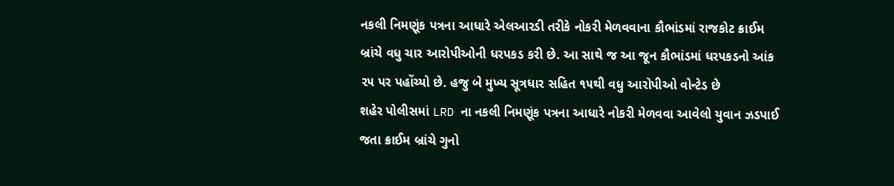નકલી નિમણૂંક પત્રના આધારે એલઆરડી તરીકે નોકરી મેળવવાના કૌભાંડમાં રાજકોટ ક્રાઈમ બ્રાંચે વધુ ચાર આરોપીઓની ધરપકડ કરી છે. આ સાથે જ આ જૂન કૌભાંડમાં ધરપકડનો આંક ૨૫ પર પહોંચ્યો છે. હજુ બે મુખ્ય સૂત્રધાર સહિત ૧૫થી વધુ આરોપીઓ વોન્ટેડ છે
શહેર પોલીસમાં LRD ના નકલી નિમણૂંક પત્રના આધારે નોકરી મેળવવા આવેલો યુવાન ઝડપાઈ જતા ક્રાઈમ બ્રાંચે ગુનો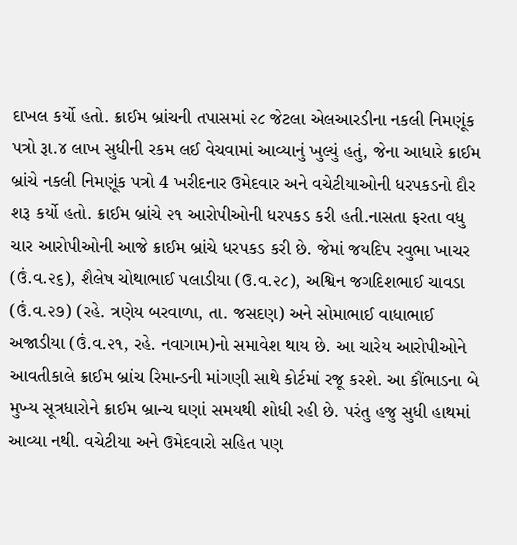દાખલ કર્યો હતો. ક્રાઈમ બ્રાંચની તપાસમાં ૨૮ જેટલા એલઆરડીના નકલી નિમણૂંક પત્રો રૂા.૪ લાખ સુધીની રકમ લઈ વેચવામાં આવ્યાનું ખુલ્યું હતું, જેના આધારે ક્રાઈમ બ્રાંચે નકલી નિમણૂંક પત્રો 4 ખરીદનાર ઉમેદવાર અને વચેટીયાઓની ધરપકડનો દૌર શરૂ કર્યો હતો. ક્રાઈમ બ્રાંચે ૨૧ આરોપીઓની ધરપકડ કરી હતી.નાસતા ફરતા વધુ ચાર આરોપીઓની આજે ક્રાઈમ બ્રાંચે ધરપકડ કરી છે. જેમાં જયદિપ રવુભા ખાચર (ઉં.વ.૨૬), શૈલેષ ચોથાભાઈ પલાડીયા (ઉ.વ.૨૮), અશ્વિન જગદિશભાઈ ચાવડા (ઉં.વ.૨૭) (રહે. ત્રણેય બરવાળા, તા. જસદણ) અને સોમાભાઈ વાધાભાઈ અજાડીયા (ઉં.વ.૨૧, રહે. નવાગામ)નો સમાવેશ થાય છે. આ ચારેય આરોપીઓને આવતીકાલે ક્રાઈમ બ્રાંચ રિમાન્ડની માંગણી સાથે કોર્ટમાં રજૂ કરશે. આ કૌંભાડના બે મુખ્ય સૂત્રધારોને ક્રાઈમ બ્રાન્ચ ઘણાં સમયથી શોધી રહી છે. પરંતુ હજુ સુધી હાથમાં આવ્યા નથી. વચેટીયા અને ઉમેદવારો સહિત પણ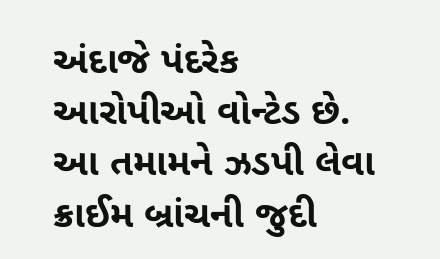અંદાજે પંદરેક આરોપીઓ વોન્ટેડ છે. આ તમામને ઝડપી લેવા ક્રાઈમ બ્રાંચની જુદી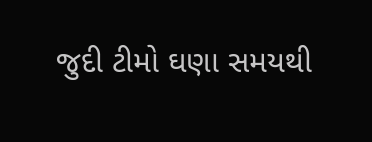જુદી ટીમો ઘણા સમયથી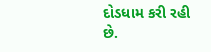દોડધામ કરી રહી છે.